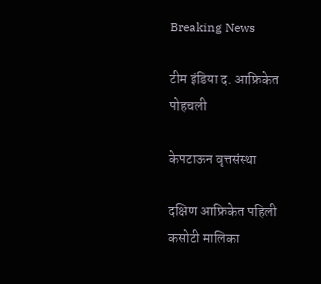Breaking News

टीम इंडिया द. आफ्रिकेत पोहचली

केपटाऊन वृत्तसंस्था

दक्षिण आफ्रिकेत पहिली कसोटी मालिका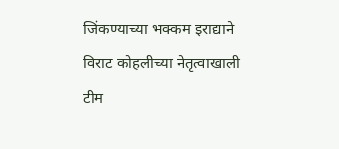जिंकण्याच्या भक्कम इराद्याने विराट कोहलीच्या नेतृत्वाखाली टीम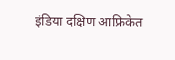इंडिया दक्षिण आफ्रिकेत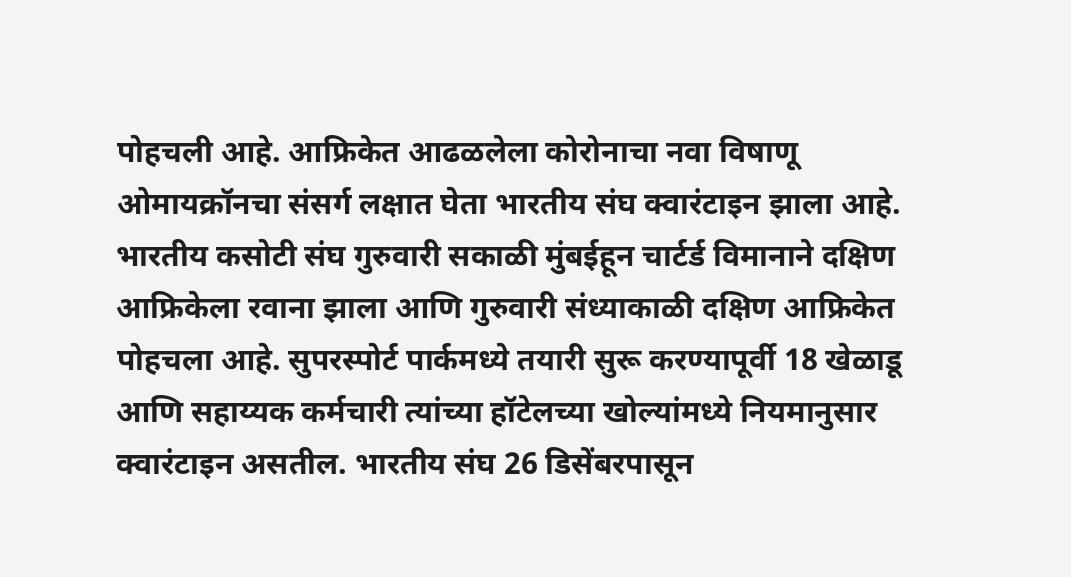पोहचली आहे. आफ्रिकेत आढळलेला कोरोनाचा नवा विषाणू ओमायक्रॉनचा संसर्ग लक्षात घेता भारतीय संघ क्वारंटाइन झाला आहे. भारतीय कसोटी संघ गुरुवारी सकाळी मुंबईहून चार्टर्ड विमानाने दक्षिण आफ्रिकेला रवाना झाला आणि गुरुवारी संध्याकाळी दक्षिण आफ्रिकेत पोहचला आहे. सुपरस्पोर्ट पार्कमध्ये तयारी सुरू करण्यापूर्वी 18 खेळाडू आणि सहाय्यक कर्मचारी त्यांच्या हॉटेलच्या खोल्यांमध्ये नियमानुसार क्वारंटाइन असतील. भारतीय संघ 26 डिसेंबरपासून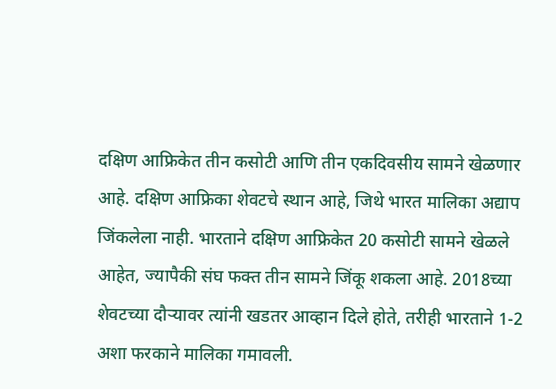दक्षिण आफ्रिकेत तीन कसोटी आणि तीन एकदिवसीय सामने खेळणार आहे. दक्षिण आफ्रिका शेवटचे स्थान आहे, जिथे भारत मालिका अद्याप जिंकलेला नाही. भारताने दक्षिण आफ्रिकेत 20 कसोटी सामने खेळले आहेत, ज्यापैकी संघ फक्त तीन सामने जिंकू शकला आहे. 2018च्या शेवटच्या दौर्‍यावर त्यांनी खडतर आव्हान दिले होते, तरीही भारताने 1-2 अशा फरकाने मालिका गमावली.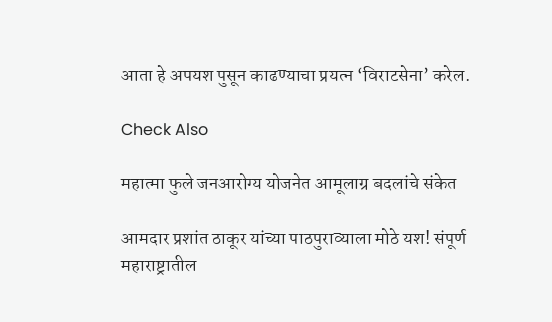आता हे अपयश पुसून काढण्याचा प्रयत्न ‘विराटसेना’ करेल.

Check Also

महात्मा फुले जनआरोग्य योजनेत आमूलाग्र बदलांचे संकेत

आमदार प्रशांत ठाकूर यांच्या पाठपुराव्याला मोठे यश! संपूर्ण महाराष्ट्रातील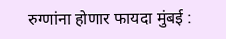रुग्णांना होणार फायदा मुंबई :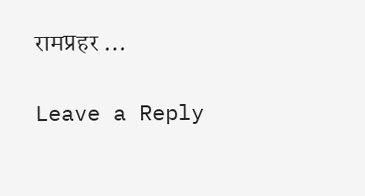रामप्रहर …

Leave a Reply